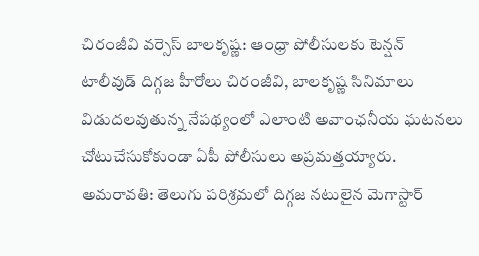చిరంజీవి వర్సెస్ బాలకృష్ణ: ఆంధ్రా పోలీసులకు టెన్షన్
టాలీవుడ్ దిగ్గజ హీరోలు చిరంజీవి, బాలకృష్ణ సినిమాలు విడుదలవుతున్న నేపథ్యంలో ఎలాంటి అవాంఛనీయ ఘటనలు చోటుచేసుకోకుండా ఏపీ పోలీసులు అప్రమత్తయ్యారు.
అమరావతి: తెలుగు పరిశ్రమలో దిగ్గజ నటులైన మెగాస్టార్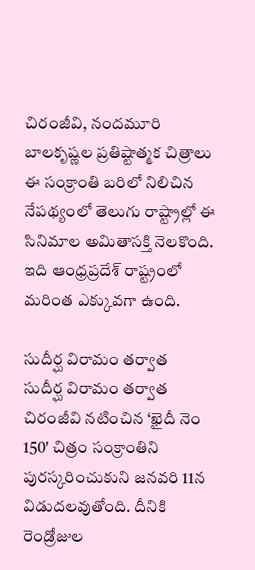చిరంజీవి, నందమూరి బాలకృష్ణల ప్రతిష్టాత్మక చిత్రాలు ఈ సంక్రాంతి బరిలో నిలిచిన నేపథ్యంలో తెలుగు రాష్ట్రాల్లో ఈ సినిమాల అమితాసక్తి నెలకొంది. ఇది ఆంధ్రప్రదేశ్ రాష్ట్రంలో మరింత ఎక్కువగా ఉంది.

సుదీర్ఘ విరామం తర్వాత
సుదీర్ఘ విరామం తర్వాత చిరంజీవి నటించిన ‘ఖైదీ నెం 150' చిత్రం సంక్రాంతిని పురస్కరించుకుని జనవరి 11న విడుదలవుతోంది. దీనికి రెండ్రోజుల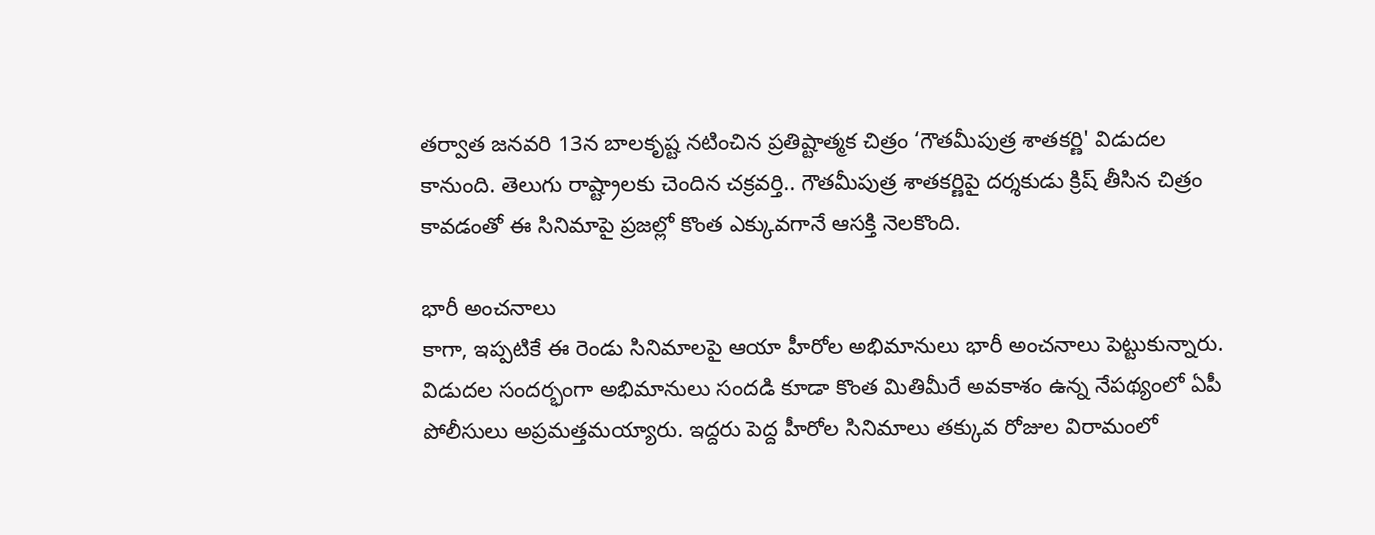తర్వాత జనవరి 13న బాలకృష్ట నటించిన ప్రతిష్టాత్మక చిత్రం ‘గౌతమీపుత్ర శాతకర్ణి' విడుదల కానుంది. తెలుగు రాష్ట్రాలకు చెందిన చక్రవర్తి.. గౌతమీపుత్ర శాతకర్ణిపై దర్శకుడు క్రిష్ తీసిన చిత్రం కావడంతో ఈ సినిమాపై ప్రజల్లో కొంత ఎక్కువగానే ఆసక్తి నెలకొంది.

భారీ అంచనాలు
కాగా, ఇప్పటికే ఈ రెండు సినిమాలపై ఆయా హీరోల అభిమానులు భారీ అంచనాలు పెట్టుకున్నారు. విడుదల సందర్భంగా అభిమానులు సందడి కూడా కొంత మితిమీరే అవకాశం ఉన్న నేపథ్యంలో ఏపీ పోలీసులు అప్రమత్తమయ్యారు. ఇద్దరు పెద్ద హీరోల సినిమాలు తక్కువ రోజుల విరామంలో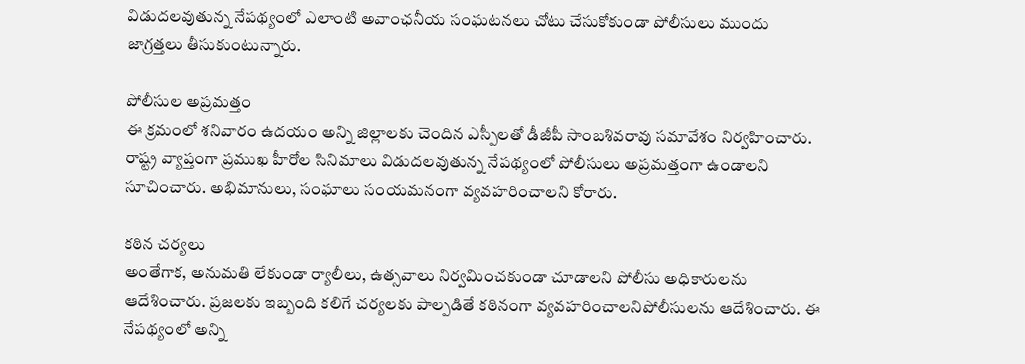విడుదలవుతున్న నేపథ్యంలో ఎలాంటి అవాంఛనీయ సంఘటనలు చోటు చేసుకోకుండా పోలీసులు ముందు జాగ్రత్తలు తీసుకుంటున్నారు.

పోలీసుల అప్రమత్తం
ఈ క్రమంలో శనివారం ఉదయం అన్ని జిల్లాలకు చెందిన ఎస్పీలతో డీజీపీ సాంబశివరావు సమావేశం నిర్వహించారు. రాష్ట్ర వ్యాప్తంగా ప్రముఖ హీరోల సినిమాలు విడుదలవుతున్న నేపథ్యంలో పోలీసులు అప్రమత్తంగా ఉండాలని సూచించారు. అభిమానులు, సంఘాలు సంయమనంగా వ్యవహరించాలని కోరారు.

కఠిన చర్యలు
అంతేగాక, అనుమతి లేకుండా ర్యాలీలు, ఉత్సవాలు నిర్వమించకుండా చూడాలని పోలీసు అధికారులను ఆదేశించారు. ప్రజలకు ఇబ్బంది కలిగే చర్యలకు పాల్పడితే కఠినంగా వ్యవహరించాలనిపోలీసులను ఆదేశించారు. ఈ నేపథ్యంలో అన్ని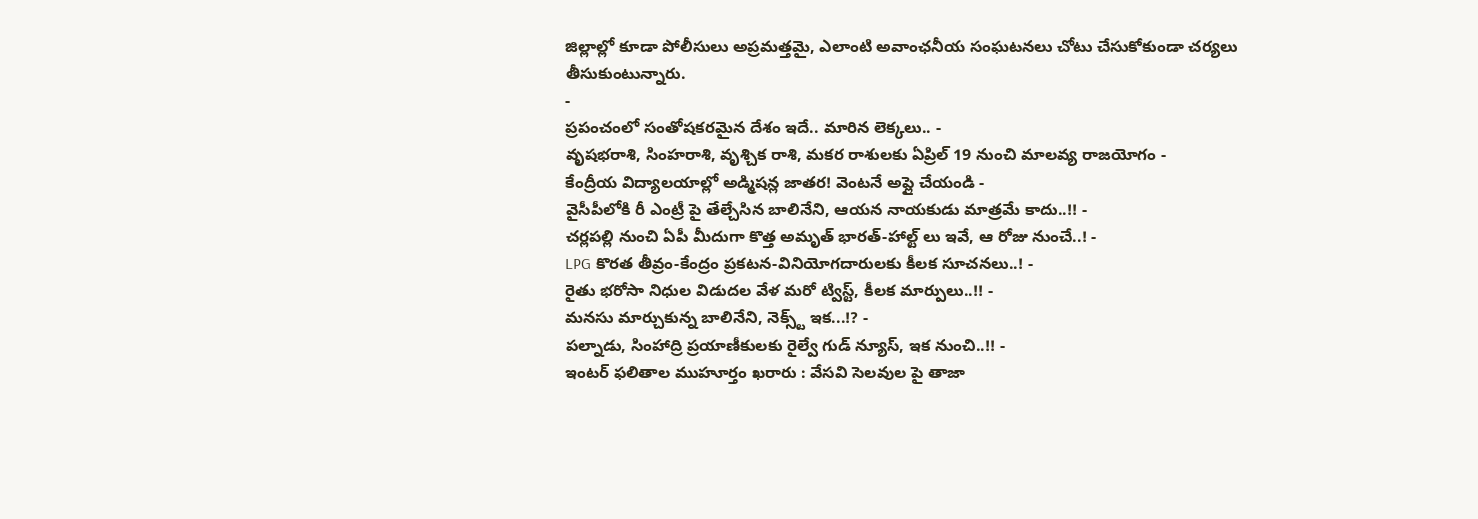జిల్లాల్లో కూడా పోలీసులు అప్రమత్తమై, ఎలాంటి అవాంఛనీయ సంఘటనలు చోటు చేసుకోకుండా చర్యలు తీసుకుంటున్నారు.
-
ప్రపంచంలో సంతోషకరమైన దేశం ఇదే.. మారిన లెక్కలు.. -
వృషభరాశి, సింహరాశి, వృశ్చిక రాశి, మకర రాశులకు ఏప్రిల్ 19 నుంచి మాలవ్య రాజయోగం -
కేంద్రీయ విద్యాలయాల్లో అడ్మిషన్ల జాతర! వెంటనే అప్లై చేయండి -
వైసీపీలోకి రీ ఎంట్రీ పై తేల్చేసిన బాలినేని, ఆయన నాయకుడు మాత్రమే కాదు..!! -
చర్లపల్లి నుంచి ఏపీ మీదుగా కొత్త అమృత్ భారత్-హాల్ట్ లు ఇవే, ఆ రోజు నుంచే..! -
LPG కొరత తీవ్రం-కేంద్రం ప్రకటన-వినియోగదారులకు కీలక సూచనలు..! -
రైతు భరోసా నిధుల విడుదల వేళ మరో ట్విస్ట్, కీలక మార్పులు..!! -
మనసు మార్చుకున్న బాలినేని, నెక్స్ట్ ఇక...!? -
పల్నాడు, సింహాద్రి ప్రయాణీకులకు రైల్వే గుడ్ న్యూస్, ఇక నుంచి..!! -
ఇంటర్ ఫలితాల ముహూర్తం ఖరారు : వేసవి సెలవుల పై తాజా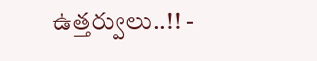ఉత్తర్వులు..!! -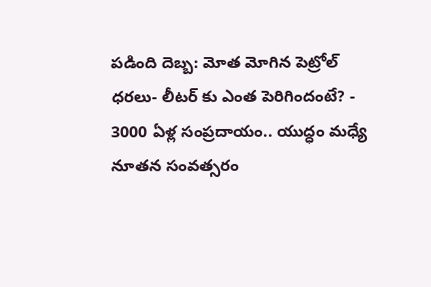పడింది దెబ్బ: మోత మోగిన పెట్రోల్ ధరలు- లీటర్ కు ఎంత పెరిగిందంటే? -
3000 ఏళ్ల సంప్రదాయం.. యుద్ధం మధ్యే నూతన సంవత్సరం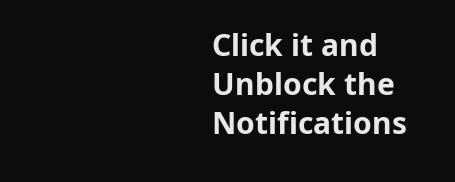Click it and Unblock the Notifications